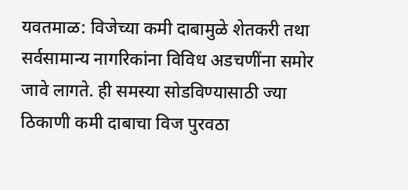यवतमाळ: विजेच्या कमी दाबामुळे शेतकरी तथा सर्वसामान्य नागरिकांना विविध अडचणींना समोर जावे लागते. ही समस्या सोडविण्यासाठी ज्या ठिकाणी कमी दाबाचा विज पुरवठा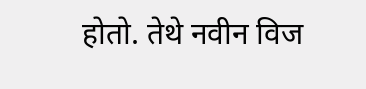होतो. तेथे नवीन विज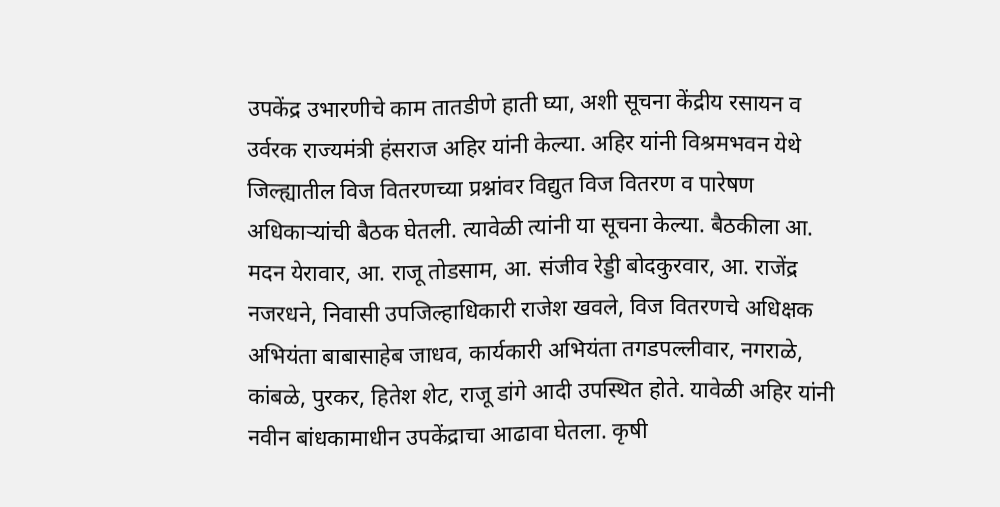उपकेंद्र उभारणीचे काम तातडीणे हाती घ्या, अशी सूचना केंद्रीय रसायन व उर्वरक राज्यमंत्री हंसराज अहिर यांनी केल्या. अहिर यांनी विश्रमभवन येथे जिल्ह्यातील विज वितरणच्या प्रश्नांवर विद्युत विज वितरण व पारेषण अधिकाऱ्यांची बैठक घेतली. त्यावेळी त्यांनी या सूचना केल्या. बैठकीला आ. मदन येरावार, आ. राजू तोडसाम, आ. संजीव रेड्डी बोदकुरवार, आ. राजेंद्र नजरधने, निवासी उपजिल्हाधिकारी राजेश खवले, विज वितरणचे अधिक्षक अभियंता बाबासाहेब जाधव, कार्यकारी अभियंता तगडपल्लीवार, नगराळे, कांबळे, पुरकर, हितेश शेट, राजू डांगे आदी उपस्थित होते. यावेळी अहिर यांनी नवीन बांधकामाधीन उपकेंद्राचा आढावा घेतला. कृषी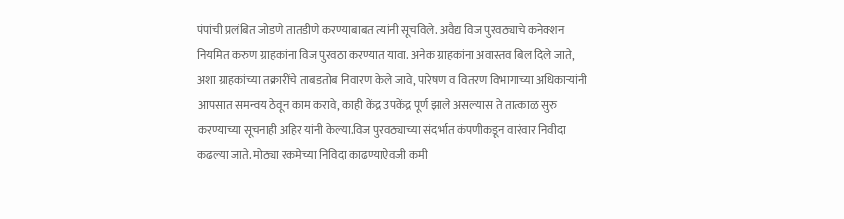पंपांची प्रलंबित जोडणे तातडीणे करण्याबाबत त्यांनी सूचविले. अवैद्य विज पुरवठ्याचे कनेक्शन नियमित करुण ग्राहकांना विज पुरवठा करण्यात यावा. अनेक ग्राहकांना अवास्तव बिल दिले जाते, अशा ग्राहकांच्या तक्रारींचे ताबडतोब निवारण केले जावे, पारेषण व वितरण विभागाच्या अधिकाऱ्यांनी आपसात समन्वय ठेवून काम करावे, काही केंद्र उपकेंद्र पूर्ण झाले असल्यास ते तात्काळ सुरु करण्याच्या सूचनाही अहिर यांनी केल्या.विज पुरवठ्याच्या संदर्भात कंपणीकडून वारंवार निवीदा कढल्या जाते. मोठ्या रकमेच्या निविदा काढण्याऐवजी कमी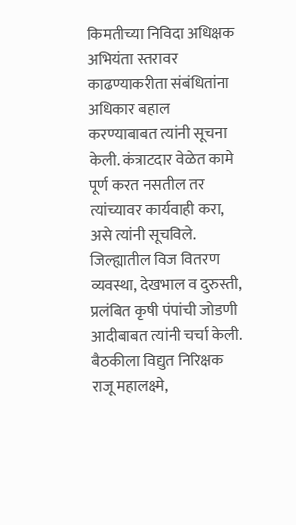किमतीच्या निविदा अधिक्षक अभियंता स्तरावर काढण्याकरीता संबंधितांना अधिकार बहाल करण्याबाबत त्यांनी सूचना केली. कंत्राटदार वेळेत कामे पूर्ण करत नसतील तर त्यांच्यावर कार्यवाही करा, असे त्यांनी सूचविले. जिल्ह्यातील विज वितरण व्यवस्था, देखभाल व दुरुस्ती, प्रलंबित कृषी पंपांची जोडणी आदीबाबत त्यांनी चर्चा केली. बैठकीला विद्युत निरिक्षक राजू महालक्ष्मे,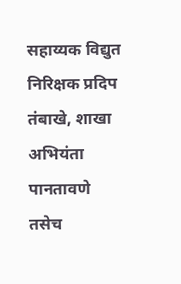सहाय्यक विद्युत निरिक्षक प्रदिप तंबाखे, शाखा अभियंता पानतावणे तसेच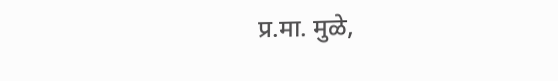प्र.मा. मुळे,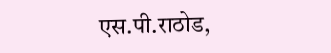एस.पी.राठोड,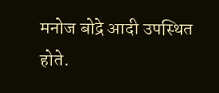मनोज बोद्रे आदी उपस्थित होते.